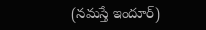(నమస్తే ఇందూర్)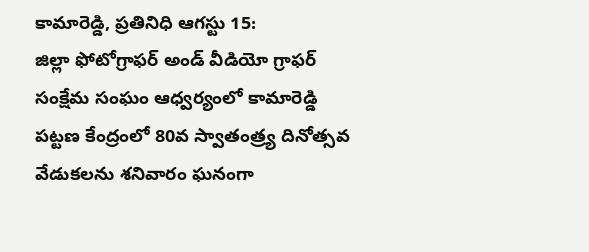కామారెడ్డి, ప్రతినిధి ఆగస్టు 15:
జిల్లా ఫోటోగ్రాఫర్ అండ్ వీడియో గ్రాఫర్ సంక్షేమ సంఘం ఆధ్వర్యంలో కామారెడ్డి పట్టణ కేంద్రంలో 80వ స్వాతంత్ర్య దినోత్సవ వేడుకలను శనివారం ఘనంగా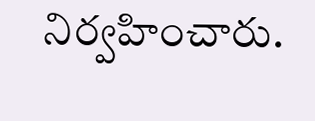నిర్వహించారు.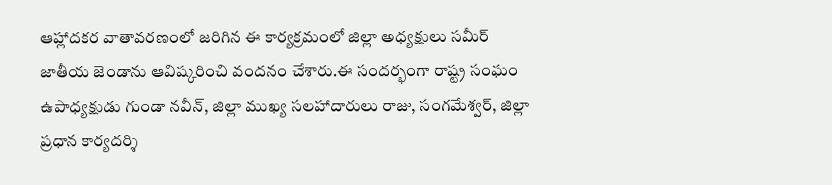ఆహ్లాదకర వాతావరణంలో జరిగిన ఈ కార్యక్రమంలో జిల్లా అధ్యక్షులు సమీర్ జాతీయ జెండాను ఆవిష్కరించి వందనం చేశారు.ఈ సందర్భంగా రాష్ట్ర సంఘం ఉపాధ్యక్షుడు గుండా నవీన్, జిల్లా ముఖ్య సలహాదారులు రాజు, సంగమేశ్వర్, జిల్లా ప్రధాన కార్యదర్శి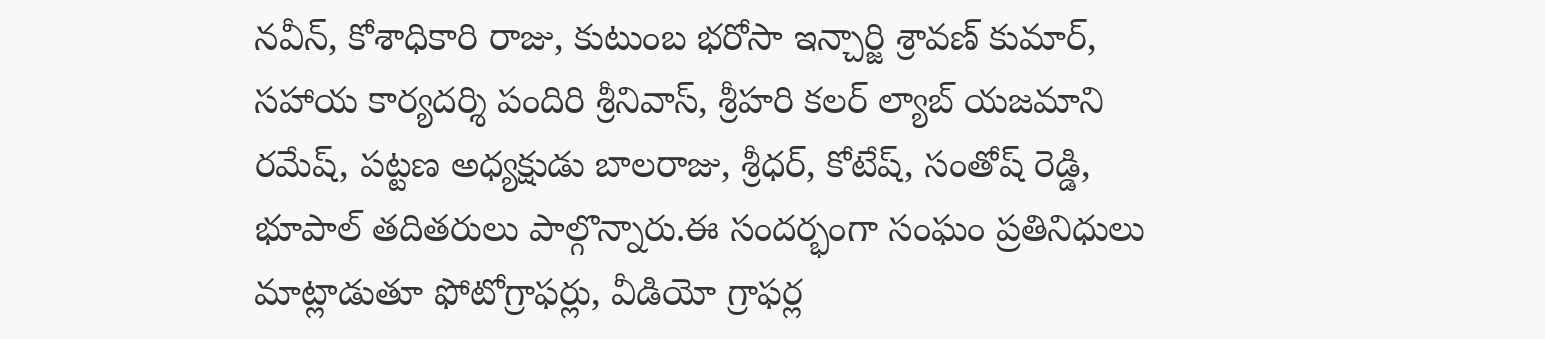నవీన్, కోశాధికారి రాజు, కుటుంబ భరోసా ఇన్చార్జి శ్రావణ్ కుమార్, సహాయ కార్యదర్శి పందిరి శ్రీనివాస్, శ్రీహరి కలర్ ల్యాబ్ యజమాని రమేష్, పట్టణ అధ్యక్షుడు బాలరాజు, శ్రీధర్, కోటేష్, సంతోష్ రెడ్డి, భూపాల్ తదితరులు పాల్గొన్నారు.ఈ సందర్భంగా సంఘం ప్రతినిధులు మాట్లాడుతూ ఫోటోగ్రాఫర్లు, వీడియో గ్రాఫర్ల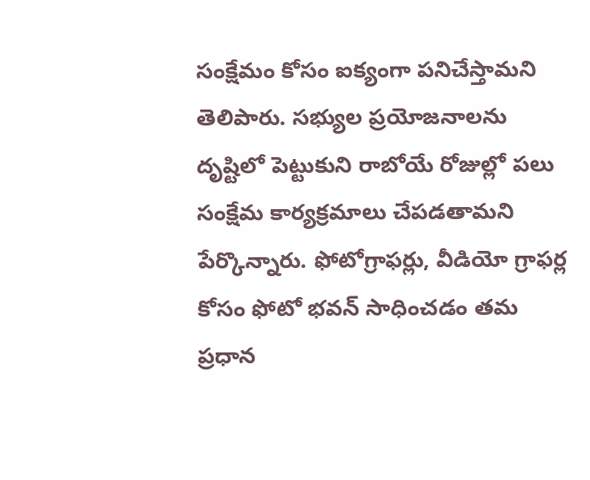సంక్షేమం కోసం ఐక్యంగా పనిచేస్తామని తెలిపారు. సభ్యుల ప్రయోజనాలను దృష్టిలో పెట్టుకుని రాబోయే రోజుల్లో పలు సంక్షేమ కార్యక్రమాలు చేపడతామని పేర్కొన్నారు. ఫోటోగ్రాఫర్లు, వీడియో గ్రాఫర్ల కోసం ఫోటో భవన్ సాధించడం తమ ప్రధాన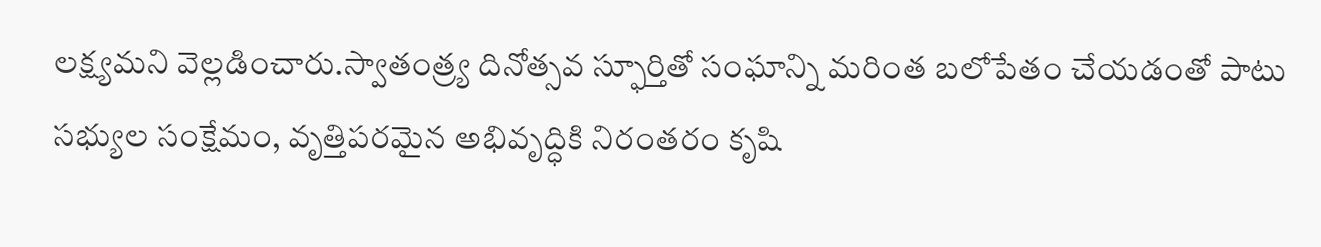లక్ష్యమని వెల్లడించారు.స్వాతంత్ర్య దినోత్సవ స్ఫూర్తితో సంఘాన్ని మరింత బలోపేతం చేయడంతో పాటు సభ్యుల సంక్షేమం, వృత్తిపరమైన అభివృద్ధికి నిరంతరం కృషి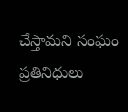చేస్తామని సంఘం ప్రతినిధులు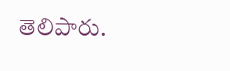తెలిపారు.